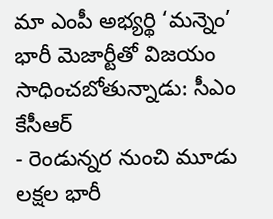మా ఎంపీ అభ్యర్థి ‘మన్నెం’ భారీ మెజార్టీతో విజయం సాధించబోతున్నాడు: సీఎం కేసీఆర్
- రెండున్నర నుంచి మూడు లక్షల భారీ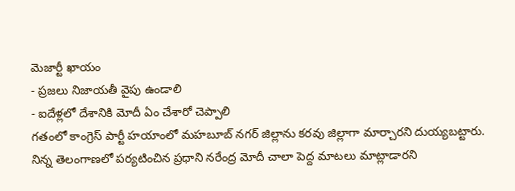మెజార్టీ ఖాయం
- ప్రజలు నిజాయతీ వైపు ఉండాలి
- ఐదేళ్లలో దేశానికి మోదీ ఏం చేశారో చెప్పాలి
గతంలో కాంగ్రెస్ పార్టీ హయాంలో మహబూబ్ నగర్ జిల్లాను కరవు జిల్లాగా మార్చారని దుయ్యబట్టారు. నిన్న తెలంగాణలో పర్యటించిన ప్రధాని నరేంద్ర మోదీ చాలా పెద్ద మాటలు మాట్లాడారని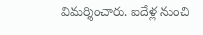విమర్శించారు. ఐదేళ్ల నుంచి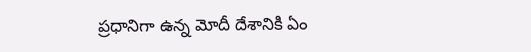ప్రధానిగా ఉన్న మోదీ దేశానికి ఏం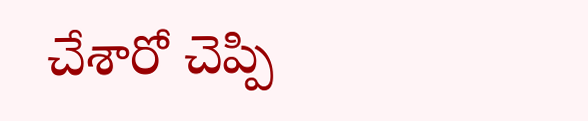చేశారో చెప్పి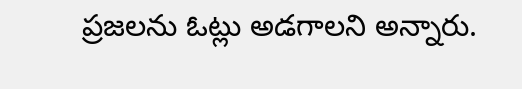ప్రజలను ఓట్లు అడగాలని అన్నారు.